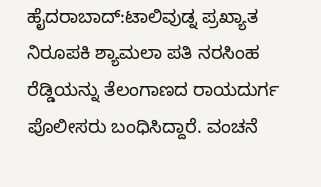ಹೈದರಾಬಾದ್:ಟಾಲಿವುಡ್ನ ಪ್ರಖ್ಯಾತ ನಿರೂಪಕಿ ಶ್ಯಾಮಲಾ ಪತಿ ನರಸಿಂಹ ರೆಡ್ಡಿಯನ್ನು ತೆಲಂಗಾಣದ ರಾಯದುರ್ಗ ಪೊಲೀಸರು ಬಂಧಿಸಿದ್ದಾರೆ. ವಂಚನೆ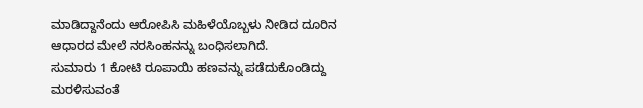ಮಾಡಿದ್ದಾನೆಂದು ಆರೋಪಿಸಿ ಮಹಿಳೆಯೊಬ್ಬಳು ನೀಡಿದ ದೂರಿನ ಆಧಾರದ ಮೇಲೆ ನರಸಿಂಹನನ್ನು ಬಂಧಿಸಲಾಗಿದೆ.
ಸುಮಾರು 1 ಕೋಟಿ ರೂಪಾಯಿ ಹಣವನ್ನು ಪಡೆದುಕೊಂಡಿದ್ದು ಮರಳಿಸುವಂತೆ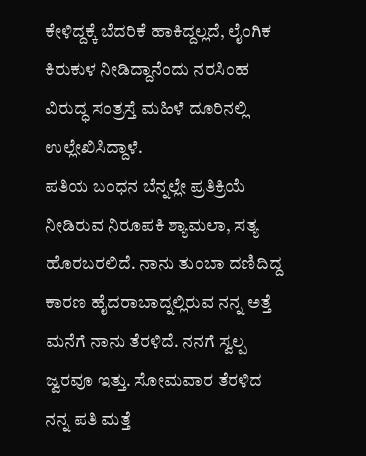ಕೇಳಿದ್ದಕ್ಕೆ ಬೆದರಿಕೆ ಹಾಕಿದ್ದಲ್ಲದೆ, ಲೈಂಗಿಕ ಕಿರುಕುಳ ನೀಡಿದ್ದಾನೆಂದು ನರಸಿಂಹ ವಿರುದ್ಧ ಸಂತ್ರಸ್ತೆ ಮಹಿಳೆ ದೂರಿನಲ್ಲಿ ಉಲ್ಲೇಖಿಸಿದ್ದಾಳೆ.
ಪತಿಯ ಬಂಧನ ಬೆನ್ನಲ್ಲೇ ಪ್ರತಿಕ್ರಿಯೆ ನೀಡಿರುವ ನಿರೂಪಕಿ ಶ್ಯಾಮಲಾ, ಸತ್ಯ ಹೊರಬರಲಿದೆ. ನಾನು ತುಂಬಾ ದಣಿದಿದ್ದ ಕಾರಣ ಹೈದರಾಬಾದ್ನಲ್ಲಿರುವ ನನ್ನ ಅತ್ತೆ ಮನೆಗೆ ನಾನು ತೆರಳಿದೆ. ನನಗೆ ಸ್ವಲ್ಪ ಜ್ವರವೂ ಇತ್ತು. ಸೋಮವಾರ ತೆರಳಿದ ನನ್ನ ಪತಿ ಮತ್ತೆ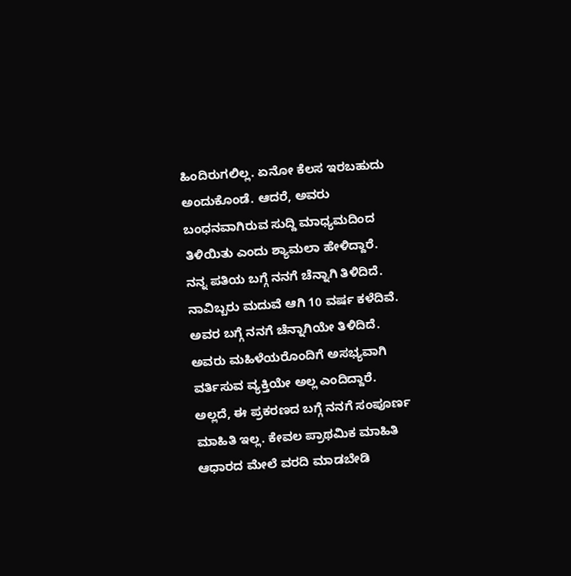ಹಿಂದಿರುಗಲಿಲ್ಲ. ಏನೋ ಕೆಲಸ ಇರಬಹುದು ಅಂದುಕೊಂಡೆ. ಆದರೆ, ಅವರು ಬಂಧನವಾಗಿರುವ ಸುದ್ದಿ ಮಾಧ್ಯಮದಿಂದ ತಿಳಿಯಿತು ಎಂದು ಶ್ಯಾಮಲಾ ಹೇಳಿದ್ದಾರೆ.
ನನ್ನ ಪತಿಯ ಬಗ್ಗೆ ನನಗೆ ಚೆನ್ನಾಗಿ ತಿಳಿದಿದೆ. ನಾವಿಬ್ಬರು ಮದುವೆ ಆಗಿ 10 ವರ್ಷ ಕಳೆದಿವೆ. ಅವರ ಬಗ್ಗೆ ನನಗೆ ಚೆನ್ನಾಗಿಯೇ ತಿಳಿದಿದೆ. ಅವರು ಮಹಿಳೆಯರೊಂದಿಗೆ ಅಸಭ್ಯವಾಗಿ ವರ್ತಿಸುವ ವ್ಯಕ್ತಿಯೇ ಅಲ್ಲ ಎಂದಿದ್ದಾರೆ. ಅಲ್ಲದೆ, ಈ ಪ್ರಕರಣದ ಬಗ್ಗೆ ನನಗೆ ಸಂಪೂರ್ಣ ಮಾಹಿತಿ ಇಲ್ಲ. ಕೇವಲ ಪ್ರಾಥಮಿಕ ಮಾಹಿತಿ ಆಧಾರದ ಮೇಲೆ ವರದಿ ಮಾಡಬೇಡಿ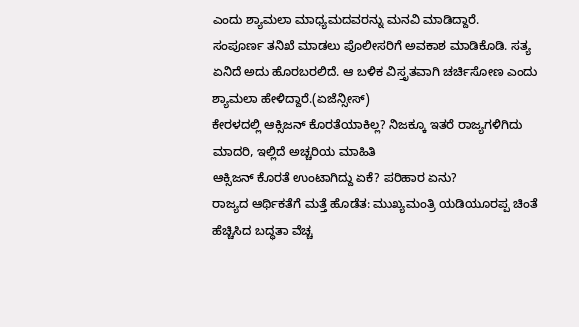ಎಂದು ಶ್ಯಾಮಲಾ ಮಾಧ್ಯಮದವರನ್ನು ಮನವಿ ಮಾಡಿದ್ದಾರೆ.
ಸಂಪೂರ್ಣ ತನಿಖೆ ಮಾಡಲು ಪೊಲೀಸರಿಗೆ ಅವಕಾಶ ಮಾಡಿಕೊಡಿ. ಸತ್ಯ ಏನಿದೆ ಅದು ಹೊರಬರಲಿದೆ. ಆ ಬಳಿಕ ವಿಸ್ತೃತವಾಗಿ ಚರ್ಚಿಸೋಣ ಎಂದು ಶ್ಯಾಮಲಾ ಹೇಳಿದ್ದಾರೆ.(ಏಜೆನ್ಸೀಸ್)
ಕೇರಳದಲ್ಲಿ ಆಕ್ಸಿಜನ್ ಕೊರತೆಯಾಕಿಲ್ಲ? ನಿಜಕ್ಕೂ ಇತರೆ ರಾಜ್ಯಗಳಿಗಿದು ಮಾದರಿ, ಇಲ್ಲಿದೆ ಅಚ್ಚರಿಯ ಮಾಹಿತಿ
ಆಕ್ಸಿಜನ್ ಕೊರತೆ ಉಂಟಾಗಿದ್ದು ಏಕೆ? ಪರಿಹಾರ ಏನು?
ರಾಜ್ಯದ ಆರ್ಥಿಕತೆಗೆ ಮತ್ತೆ ಹೊಡೆತ: ಮುಖ್ಯಮಂತ್ರಿ ಯಡಿಯೂರಪ್ಪ ಚಿಂತೆ ಹೆಚ್ಚಿಸಿದ ಬದ್ಧತಾ ವೆಚ್ಚ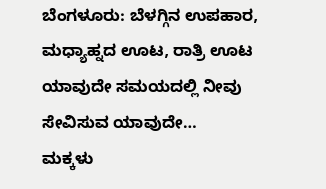ಬೆಂಗಳೂರು: ಬೆಳಗ್ಗಿನ ಉಪಹಾರ, ಮಧ್ಯಾಹ್ನದ ಊಟ, ರಾತ್ರಿ ಊಟ ಯಾವುದೇ ಸಮಯದಲ್ಲಿ ನೀವು ಸೇವಿಸುವ ಯಾವುದೇ…
ಮಕ್ಕಳು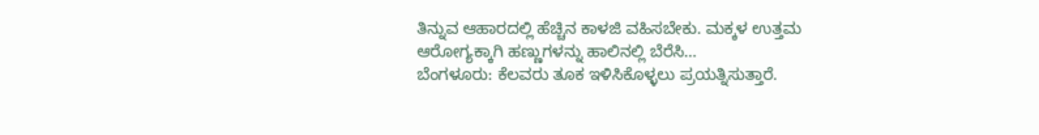ತಿನ್ನುವ ಆಹಾರದಲ್ಲಿ ಹೆಚ್ಚಿನ ಕಾಳಜಿ ವಹಿಸಬೇಕು. ಮಕ್ಕಳ ಉತ್ತಮ ಆರೋಗ್ಯಕ್ಕಾಗಿ ಹಣ್ಣುಗಳನ್ನು ಹಾಲಿನಲ್ಲಿ ಬೆರೆಸಿ…
ಬೆಂಗಳೂರು: ಕೆಲವರು ತೂಕ ಇಳಿಸಿಕೊಳ್ಳಲು ಪ್ರಯತ್ನಿಸುತ್ತಾರೆ.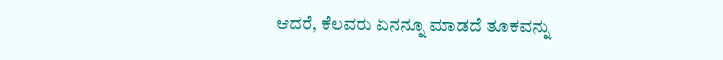ಆದರೆ, ಕೆಲವರು ಏನನ್ನೂ ಮಾಡದೆ ತೂಕವನ್ನು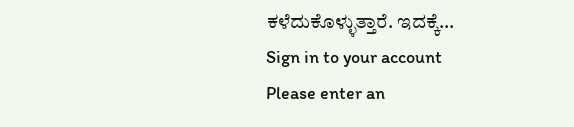ಕಳೆದುಕೊಳ್ಳುತ್ತಾರೆ. ಇದಕ್ಕೆ…
Sign in to your account
Please enter an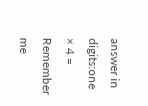answer in digits:one × 4 =
Remember me